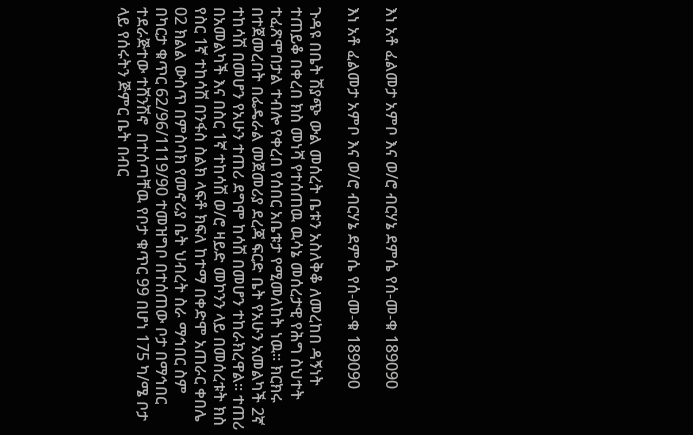እነ አቶ ፈልመታ አምቦ እና ወ/ሮ ብርሃኔ ደምሴ የሰ-መ-ቁ 189090

እነ አቶ ፈልመታ አምቦ እና ወ/ሮ ብርሃኔ ደምሴ የሰ-መ-ቁ 189090

ጉዳዩ በቤት ሽያጭ ውል መሰረት ቤቱን አስለቅቆ ለመረከበ ዳኝነት ተጠይቆ በቀረበ ክስ መነሻ የተሰጠዉ ዉሳኔ መሰረታዊ የሕግ ስህተት ተፈጽሞበታል ተብሎ የቀረበ የሰበር አቤቱታ የሚመለከት ነዉ፡፡ ክርክሩ በተጀመረበት በፌዴራል መጀመሪያ ደረጃ ፍርድ ቤት የአሁን አመልካች 2ኛ ተከሳሽ በመሆን የአሁን ተጠሪ ደግሞ ከሳሽ በመሆን ተከራክረዋል፡፡ ተጠሪ በአመልካች እና በስር 1ኛ ተከሳሽ ወ/ሮ ዛይድ መኮንን ላይ በመሰረቱት ክስ የስር 1ኛ ተከሳሽ በንፋስ ስልክ ላፍቶ ክፍለ ከተማ በቀድሞ አጠራር ቀበሌ 02 ክልል ውስጥ በምስባክ የመኖሪያ ቤት ህብረት ስራ ማኅበር ስም በካርታ ቁጥር 62/96/1119/90 ተመዝግቦ በተሰጠው ቦታ በማኅበር ተደራጅተው ተሸንሽኖ  በተሰጣቸዉ የቦታ ቁጥር 99 በሆነ 175 ካ/ሜ ቦታ ላይ የሰሩትን ጅምር ቤት በብር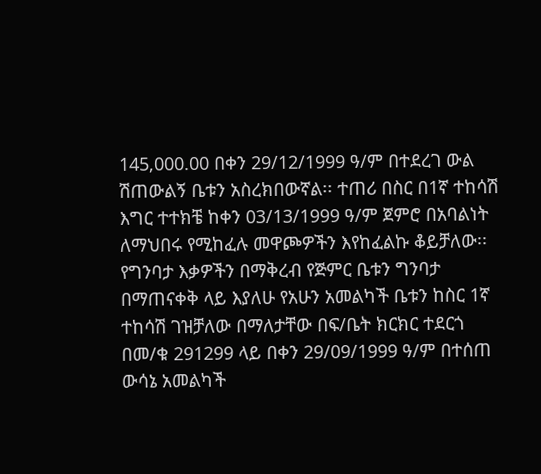145‚000.00 በቀን 29/12/1999 ዓ/ም በተደረገ ውል ሽጠውልኝ ቤቱን አስረክበውኛል፡፡ ተጠሪ በስር በ1ኛ ተከሳሽ እግር ተተክቼ ከቀን 03/13/1999 ዓ/ም ጀምሮ በአባልነት ለማህበሩ የሚከፈሉ መዋጮዎችን እየከፈልኩ ቆይቻለው፡፡የግንባታ እቃዎችን በማቅረብ የጅምር ቤቱን ግንባታ በማጠናቀቅ ላይ እያለሁ የአሁን አመልካች ቤቱን ከስር 1ኛ ተከሳሽ ገዝቻለው በማለታቸው በፍ/ቤት ክርክር ተደርጎ በመ/ቁ 291299 ላይ በቀን 29/09/1999 ዓ/ም በተሰጠ ውሳኔ አመልካች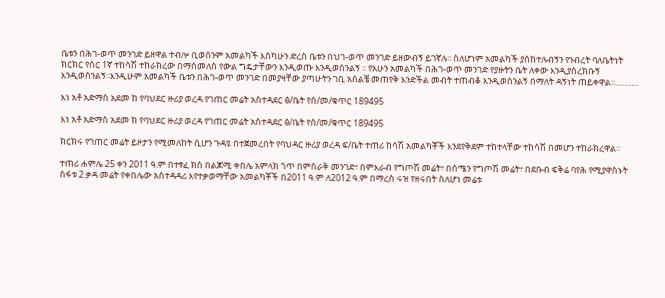ቤቱን በሕገ-ወጥ መንገድ ይዘዋል ተብሎ ቢወሰንም አመልካች እስካሁን ድረስ ቤቱን በህገ-ወጥ መንገድ ይዘውብኝ ይገኛሉ፡፡ ስለሆነም አመልካች ያስከተሉብኝን የንብረት ባለቤትነት ክርክር የስር 1ኛ ተከሳሽ ተከራክረው በማስመለስ የውል ግዴታቸውን እንዲወጡ እንዲወሰንልኝ ፡፡ የአሁን አመልካች በሕገ-ወጥ መንገድ የያዙትን ቤት ለቀው እንዲያስረክቡኝ እንዲወሰንልኝ፡፡እንዲሁም አመልካች ቤቱን በሕገ-ወጥ መንገድ በመያዛቸው ያጣሁትን ገቢ አሰልቼ መጠየቅ እንድችል መብት ተጠብቆ እንዲወሰንልኝ በማለት ዳኝነት ጠይቀዋል፡፡……….

እነ አቶ አድማስ አደመ ከ የባህደር ዙሪያ ወረዳ የገጠር መሬት አስተዳደር ፅ/ቤት የሰ/መ/ቁጥር 189495

እነ አቶ አድማስ አደመ ከ የባህደር ዙሪያ ወረዳ የገጠር መሬት አስተዳደር ፅ/ቤት የሰ/መ/ቁጥር 189495

ክርክሩ የገጠር መሬት ይዞታን የሚመለከት ሲሆን ጉዳዩ በተጀመረበት የባህዳር ዙሪያ ወረዳ ፍ/ቤት ተጠሪ ከሳሽ አመልካቾች እንደየቅደም ተከተላቸው ተከሳሽ በመሆን ተከራክረዋል፡፡

ተጠሪ ሐምሌ 25 ቀን 2011 ዓ.ም በተፃፈ ክስ በልጆሚ ቀበሌ አምላክ ጎጥ በምስራቅ መንገድ፣ በምእራብ የግጦሽ መሬት፣ በሰሜን የግጦሽ መሬት፣ በደቡብ ፍቅሬ ባየሕ የሚያዋስኑት ስፋቱ 2 ቃዳ መሬት የቀበሌው አስተዳዳሪ እየተቃወማቸው አመልካቾች በ2011 ዓ.ም ለ2012 ዓ.ም በማረስ ሩዝ የዘሩበት ስለሆነ መሬቱ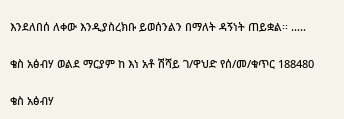እንደለበሰ ለቀው እንዲያስረክቡ ይወሰንልን በማለት ዳኝነት ጠይቋል፡፡ …..

ቄስ አፅብሃ ወልደ ማርያም ከ እነ አቶ ሽሻይ ገ/ዋህድ የሰ/መ/ቁጥር 188480

ቄስ አፅብሃ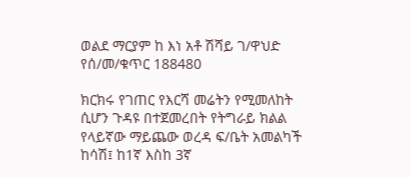ወልደ ማርያም ከ እነ አቶ ሽሻይ ገ/ዋህድ የሰ/መ/ቁጥር 188480

ክርክሩ የገጠር የእርሻ መሬትን የሚመለከት ሲሆን ጉዳዩ በተጀመረበት የትግራይ ክልል የላይኛው ማይጨው ወረዳ ፍ/ቤት አመልካች ከሳሽ፤ ከ1ኛ እስከ 3ኛ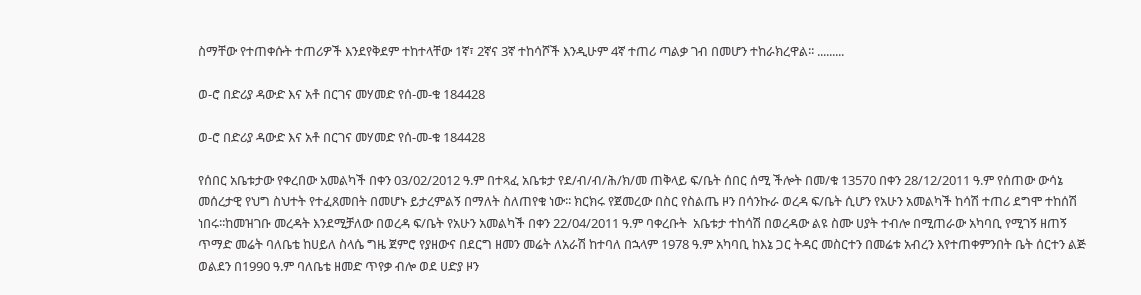ስማቸው የተጠቀሱት ተጠሪዎች እንደየቅደም ተከተላቸው 1ኛ፣ 2ኛና 3ኛ ተከሳሾች እንዲሁም 4ኛ ተጠሪ ጣልቃ ገብ በመሆን ተከራክረዋል፡፡ .........

ወ-ሮ በድሪያ ዳውድ እና አቶ በርገና መሃመድ የሰ-መ-ቁ 184428

ወ-ሮ በድሪያ ዳውድ እና አቶ በርገና መሃመድ የሰ-መ-ቁ 184428

የሰበር አቤቱታው የቀረበው አመልካች በቀን 03/02/2012 ዓ.ም በተጻፈ አቤቱታ የደ/ብ/ብ/ሕ/ክ/መ ጠቅላይ ፍ/ቤት ሰበር ሰሚ ችሎት በመ/ቁ 13570 በቀን 28/12/2011 ዓ.ም የሰጠው ውሳኔ መሰረታዊ የህግ ስህተት የተፈጸመበት በመሆኑ ይታረምልኝ በማለት ስለጠየቁ ነው፡፡ ክርክሩ የጀመረው በስር የስልጤ ዞን በሳንኩራ ወረዳ ፍ/ቤት ሲሆን የአሁን አመልካች ከሳሽ ተጠሪ ደግሞ ተከሰሽ ነበሩ፡፡ከመዝገቡ መረዳት እንደሚቻለው በወረዳ ፍ/ቤት የአሁን አመልካች በቀን 22/04/2011 ዓ.ም ባቀረቡት  አቤቱታ ተከሳሽ በወረዳው ልዩ ስሙ ሀያት ተብሎ በሚጠራው አካባቢ የሚገኝ ዘጠኝ ጥማድ መሬት ባለቤቴ ከሀይለ ስላሴ ግዜ ጀምሮ የያዘውና በደርግ ዘመን መሬት ለአራሽ ከተባለ በኋላም 1978 ዓ.ም አካባቢ ከእኔ ጋር ትዳር መስርተን በመሬቱ አብረን እየተጠቀምንበት ቤት ሰርተን ልጅ ወልደን በ1990 ዓ.ም ባለቤቴ ዘመድ ጥየቃ ብሎ ወደ ሀድያ ዞን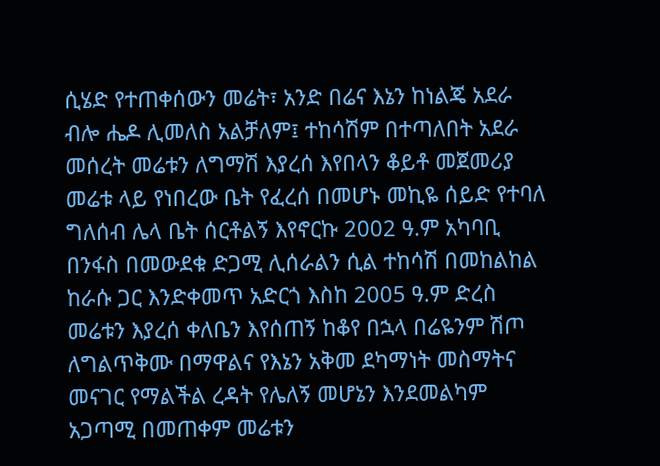ሲሄድ የተጠቀሰውን መሬት፣ አንድ በሬና እኔን ከነልጄ አደራ ብሎ ሔዶ ሊመለስ አልቻለም፤ ተከሳሽም በተጣለበት አደራ መሰረት መሬቱን ለግማሽ እያረሰ እየበላን ቆይቶ መጀመሪያ መሬቱ ላይ የነበረው ቤት የፈረሰ በመሆኑ መኪዬ ሰይድ የተባለ ግለሰብ ሌላ ቤት ሰርቶልኝ እየኖርኩ 2002 ዓ.ም አካባቢ በንፋስ በመውደቁ ድጋሚ ሊሰራልን ሲል ተከሳሽ በመከልከል ከራሱ ጋር እንድቀመጥ አድርጎ እስከ 2005 ዓ.ም ድረስ መሬቱን እያረሰ ቀለቤን እየሰጠኝ ከቆየ በኋላ በሬዬንም ሽጦ ለግልጥቅሙ በማዋልና የእኔን አቅመ ደካማነት መስማትና መናገር የማልችል ረዳት የሌለኝ መሆኔን እንደመልካም አጋጣሚ በመጠቀም መሬቱን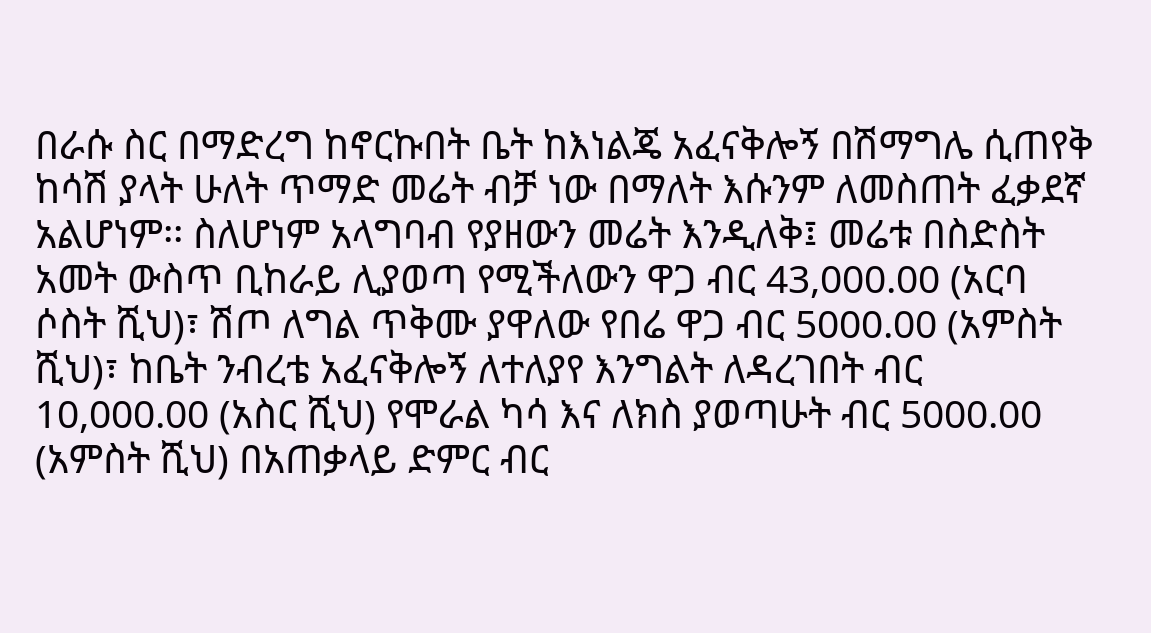በራሱ ስር በማድረግ ከኖርኩበት ቤት ከእነልጄ አፈናቅሎኝ በሽማግሌ ሲጠየቅ ከሳሽ ያላት ሁለት ጥማድ መሬት ብቻ ነው በማለት እሱንም ለመስጠት ፈቃደኛ አልሆነም፡፡ ስለሆነም አላግባብ የያዘውን መሬት እንዲለቅ፤ መሬቱ በስድስት አመት ውስጥ ቢከራይ ሊያወጣ የሚችለውን ዋጋ ብር 43,000.00 (አርባ ሶስት ሺህ)፣ ሽጦ ለግል ጥቅሙ ያዋለው የበሬ ዋጋ ብር 5000.00 (አምስት ሺህ)፣ ከቤት ንብረቴ አፈናቅሎኝ ለተለያየ እንግልት ለዳረገበት ብር 10,000.00 (አስር ሺህ) የሞራል ካሳ እና ለክስ ያወጣሁት ብር 5000.00 (አምስት ሺህ) በአጠቃላይ ድምር ብር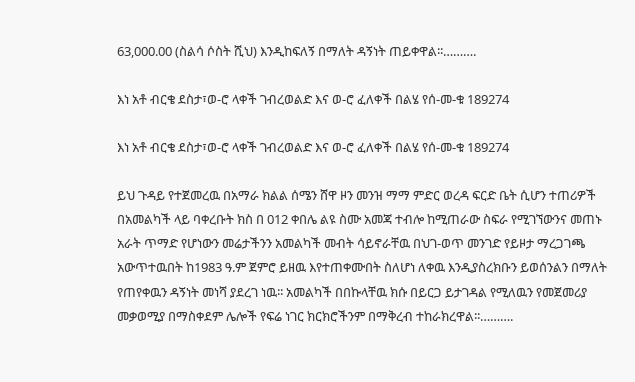63,000.00 (ስልሳ ሶስት ሺህ) እንዲከፍለኝ በማለት ዳኝነት ጠይቀዋል፡፡……….

እነ አቶ ብርቄ ደስታ፣ወ-ሮ ላቀች ገብረወልድ እና ወ-ሮ ፈለቀች በልሄ የሰ-መ-ቁ 189274

እነ አቶ ብርቄ ደስታ፣ወ-ሮ ላቀች ገብረወልድ እና ወ-ሮ ፈለቀች በልሄ የሰ-መ-ቁ 189274

ይህ ጉዳይ የተጀመረዉ በአማራ ክልል ሰሜን ሸዋ ዞን መንዝ ማማ ምድር ወረዳ ፍርድ ቤት ሲሆን ተጠሪዎች በአመልካች ላይ ባቀረቡት ክስ በ 012 ቀበሌ ልዩ ስሙ አመጃ ተብሎ ከሚጠራው ስፍራ የሚገኘውንና መጠኑ አራት ጥማድ የሆነውን መሬታችንን አመልካች መብት ሳይኖራቸዉ በህገ-ወጥ መንገድ የይዞታ ማረጋገጫ አውጥተዉበት ከ1983 ዓ.ም ጀምሮ ይዘዉ እየተጠቀሙበት ስለሆነ ለቀዉ እንዲያስረክቡን ይወሰንልን በማለት የጠየቀዉን ዳኝነት መነሻ ያደረገ ነዉ፡፡ አመልካች በበኩላቸዉ ክሱ በይርጋ ይታገዳል የሚለዉን የመጀመሪያ መቃወሚያ በማስቀደም ሌሎች የፍሬ ነገር ክርክሮችንም በማቅረብ ተከራክረዋል፡፡……….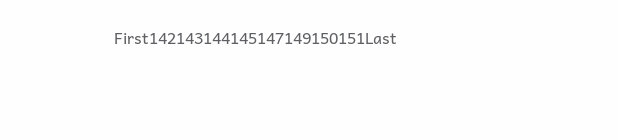First142143144145147149150151Last